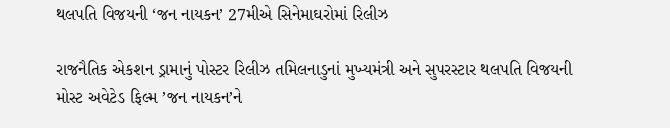થલપતિ વિજયની ‘જન નાયકન’ 27મીએ સિનેમાઘરોમાં રિલીઝ

રાજનૈતિક એકશન ડ્રામાનું પોસ્ટર રિલીઝ તમિલનાડુનાં મુખ્યમંત્રી અને સુપરસ્ટાર થલપતિ વિજયની મોસ્ટ અવેટેડ ફિલ્મ ’જન નાયકન’ને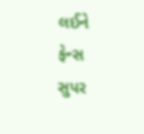લઈને ફેન્સ સુપર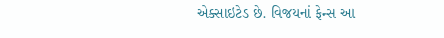એક્સાઇટેડ છે. વિજયનાં ફેન્સ આ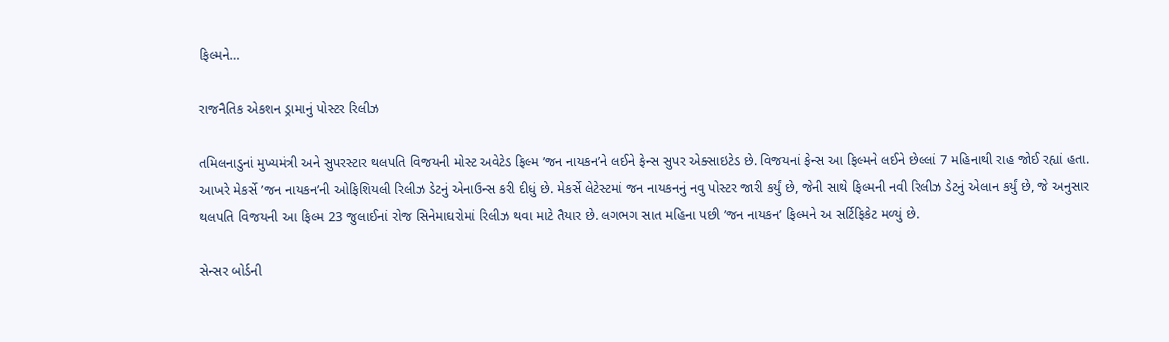ફિલ્મને…

રાજનૈતિક એકશન ડ્રામાનું પોસ્ટર રિલીઝ

તમિલનાડુનાં મુખ્યમંત્રી અને સુપરસ્ટાર થલપતિ વિજયની મોસ્ટ અવેટેડ ફિલ્મ ’જન નાયકન’ને લઈને ફેન્સ સુપર એક્સાઇટેડ છે. વિજયનાં ફેન્સ આ ફિલ્મને લઈને છેલ્લાં 7 મહિનાથી રાહ જોઈ રહ્યાં હતા. આખરે મેકર્સે ’જન નાયકન’ની ઓફિશિયલી રિલીઝ ડેટનું એનાઉન્સ કરી દીધું છે. મેકર્સે લેટેસ્ટમાં જન નાયકનનું નવુ પોસ્ટર જારી કર્યું છે, જેની સાથે ફિલ્મની નવી રિલીઝ ડેટનું એલાન કર્યું છે, જે અનુસાર થલપતિ વિજયની આ ફિલ્મ 23 જુલાઈનાં રોજ સિનેમાઘરોમાં રિલીઝ થવા માટે તૈયાર છે. લગભગ સાત મહિના પછી ’જન નાયકન’ ફિલ્મને અ સર્ટિફિકેટ મળ્યું છે.

સેન્સર બોર્ડની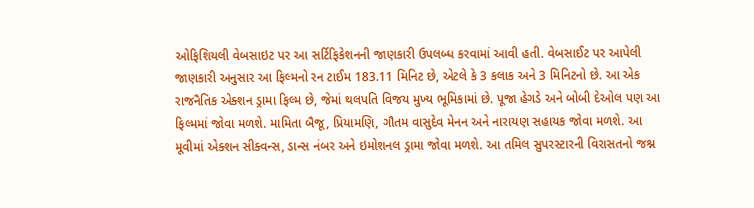ઓફિશિયલી વેબસાઇટ પર આ સર્ટિફિકેશનની જાણકારી ઉપલબ્ધ કરવામાં આવી હતી. વેબસાઈટ પર આપેલી જાણકારી અનુસાર આ ફિલ્મનો રન ટાઈમ 183.11 મિનિટ છે, એટલે કે 3 કલાક અને 3 મિનિટનો છે. આ એક રાજનૈતિક એક્શન ડ્રામા ફિલ્મ છે, જેમાં થલપતિ વિજય મુખ્ય ભૂમિકામાં છે. પૂજા હેગડે અને બોબી દેઓલ પણ આ ફિલ્મમાં જોવા મળશે. મામિતા બૈજૂ, પ્રિયામણિ, ગૌતમ વાસુદેવ મેનન અને નારાયણ સહાયક જોવા મળશે. આ મૂવીમાં એક્શન સીક્વન્સ, ડાન્સ નંબર અને ઇમોશનલ ડ્રામા જોવા મળશે. આ તમિલ સુપરસ્ટારની વિરાસતનો જશ્ન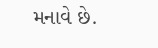મનાવે છે.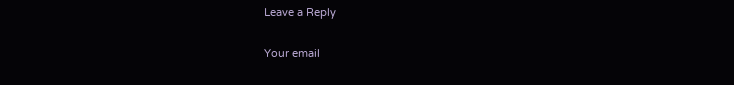Leave a Reply

Your email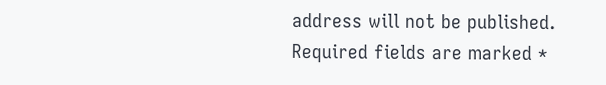address will not be published. Required fields are marked *